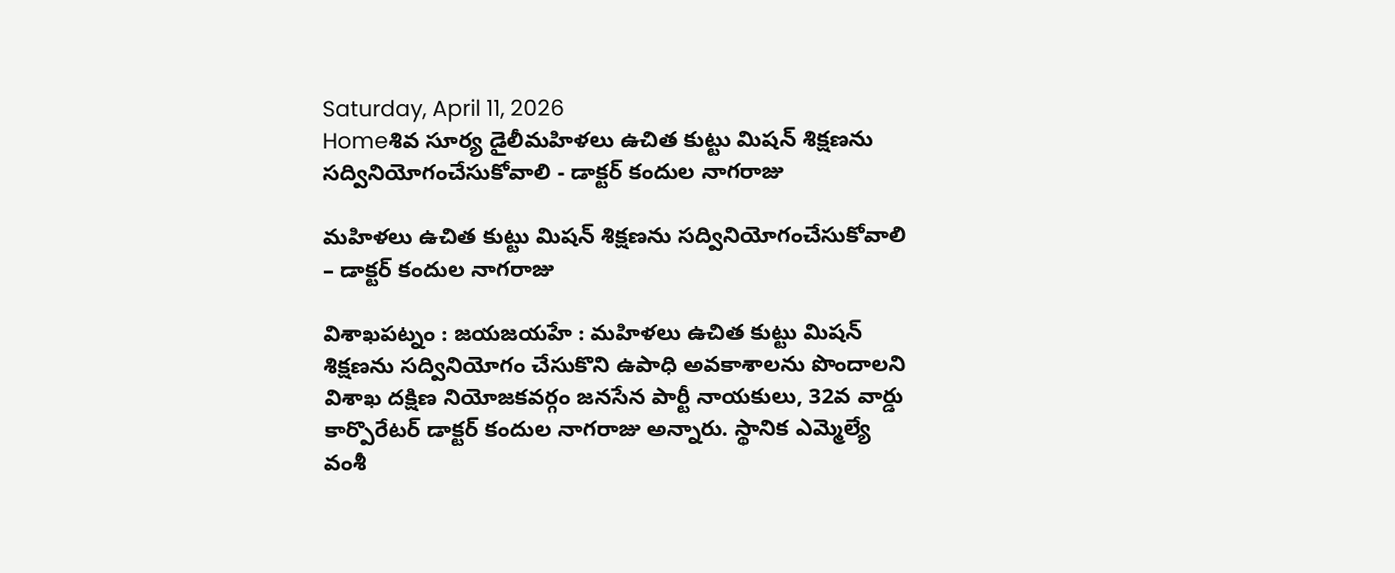Saturday, April 11, 2026
Homeశివ సూర్య డైలీమహిళలు ఉచిత కుట్టు మిషన్ శిక్షణను సద్వినియోగంచేసుకోవాలి - డాక్టర్ కందుల నాగరాజు

మహిళలు ఉచిత కుట్టు మిషన్ శిక్షణను సద్వినియోగంచేసుకోవాలి – డాక్టర్ కందుల నాగరాజు

విశాఖపట్నం : జయజయహే : మహిళలు ఉచిత కుట్టు మిషన్ శిక్షణను సద్వినియోగం చేసుకొని ఉపాధి అవకాశాలను పొందాలని విశాఖ దక్షిణ నియోజకవర్గం జనసేన పార్టీ నాయకులు, 32వ వార్డు కార్పొరేటర్ డాక్టర్ కందుల నాగరాజు అన్నారు. స్థానిక ఎమ్మెల్యే వంశీ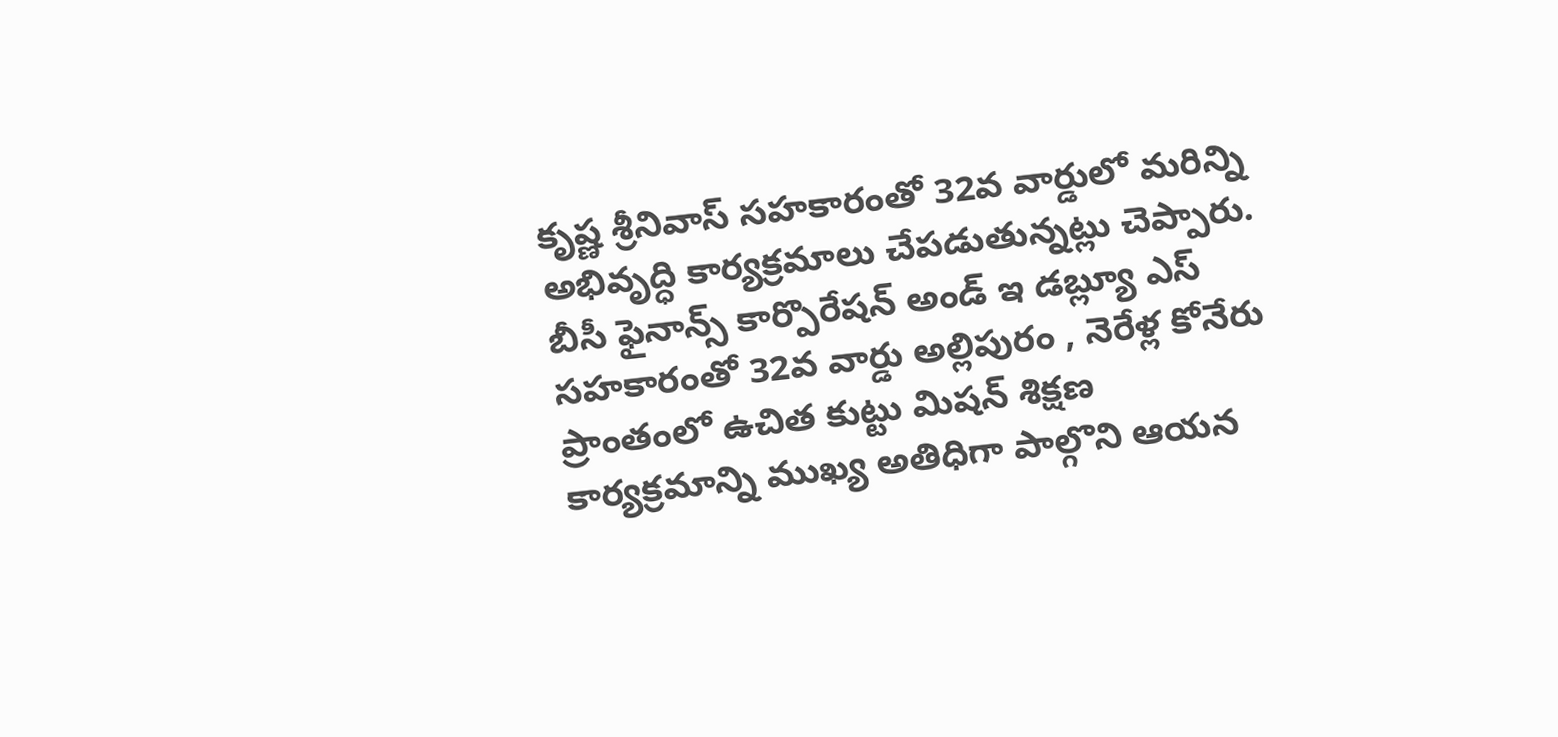కృష్ణ శ్రీనివాస్ సహకారంతో 32వ వార్డులో మరిన్ని అభివృద్ధి కార్యక్రమాలు చేపడుతున్నట్లు చెప్పారు. బీసీ ఫైనాన్స్ కార్పొరేషన్ అండ్ ఇ డబ్ల్యూ ఎస్ సహకారంతో 32వ వార్డు అల్లిపురం , నెరేళ్ల కోనేరు ప్రాంతంలో ఉచిత కుట్టు మిషన్ శిక్షణ కార్యక్రమాన్ని ముఖ్య అతిధిగా పాల్గొని ఆయన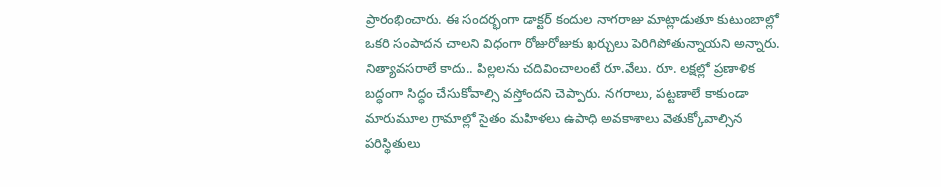ప్రారంభించారు. ఈ సందర్భంగా డాక్టర్ కందుల నాగరాజు మాట్లాడుతూ కుటుంబాల్లో ఒకరి సంపాదన చాలని విధంగా రోజురోజుకు ఖర్చులు పెరిగిపోతున్నాయని అన్నారు. నిత్యావసరాలే కాదు.. పిల్లలను చదివించాలంటే రూ.వేలు. రూ. లక్షల్లో ప్రణాళిక బద్ధంగా సిద్ధం చేసుకోవాల్సి వస్తోందని చెప్పారు. నగరాలు, పట్టణాలే కాకుండా మారుమూల గ్రామాల్లో సైతం మహిళలు ఉపాధి అవకాశాలు వెతుక్కోవాల్సిన పరిస్థితులు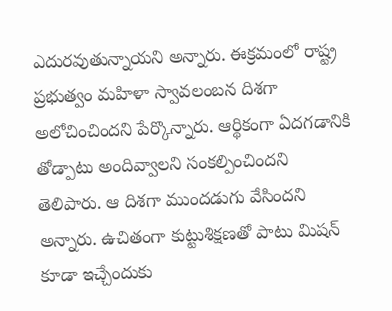ఎదురవుతున్నాయని అన్నారు. ఈక్రమంలో రాష్ట్ర ప్రభుత్వం మహిళా స్వావలంబన దిశగా అలోచించిందని పేర్కొన్నారు. ఆర్థికంగా ఏదగడానికి తోడ్పాటు అందివ్వాలని సంకల్పించిందని తెలిపారు. ఆ దిశగా ముందడుగు వేసిందని అన్నారు. ఉచితంగా కుట్టుశిక్షణతో పాటు మిషన్ కూడా ఇచ్చేందుకు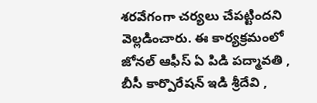శరవేగంగా చర్యలు చేపట్టిందని వెల్లడించారు. ఈ కార్యక్రమంలో జోనల్ ఆఫీస్ ఏ పిడి పద్మావతి , బీసీ కార్పొరేషన్ ఇడి శ్రీదేవి ,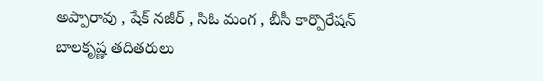అప్పారావు , షేక్ నజీర్ , సిఓ మంగ , బీసీ కార్పొరేషన్ బాలకృష్ణ తదితరులు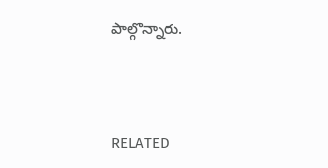పాల్గొన్నారు.



RELATED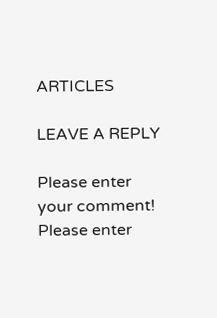ARTICLES

LEAVE A REPLY

Please enter your comment!
Please enter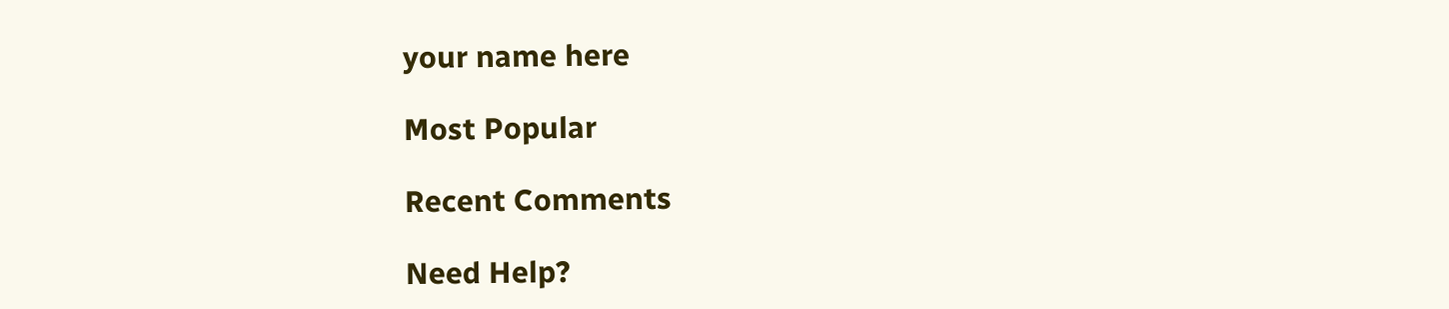your name here

Most Popular

Recent Comments

Need Help?